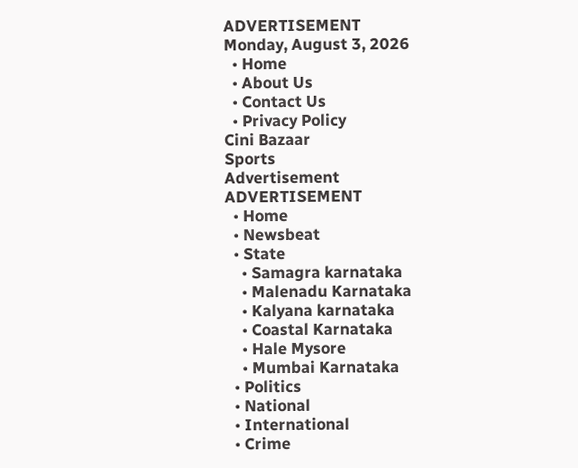ADVERTISEMENT
Monday, August 3, 2026
  • Home
  • About Us
  • Contact Us
  • Privacy Policy
Cini Bazaar
Sports
Advertisement
ADVERTISEMENT
  • Home
  • Newsbeat
  • State
    • Samagra karnataka
    • Malenadu Karnataka
    • Kalyana karnataka
    • Coastal Karnataka
    • Hale Mysore
    • Mumbai Karnataka
  • Politics
  • National
  • International
  • Crime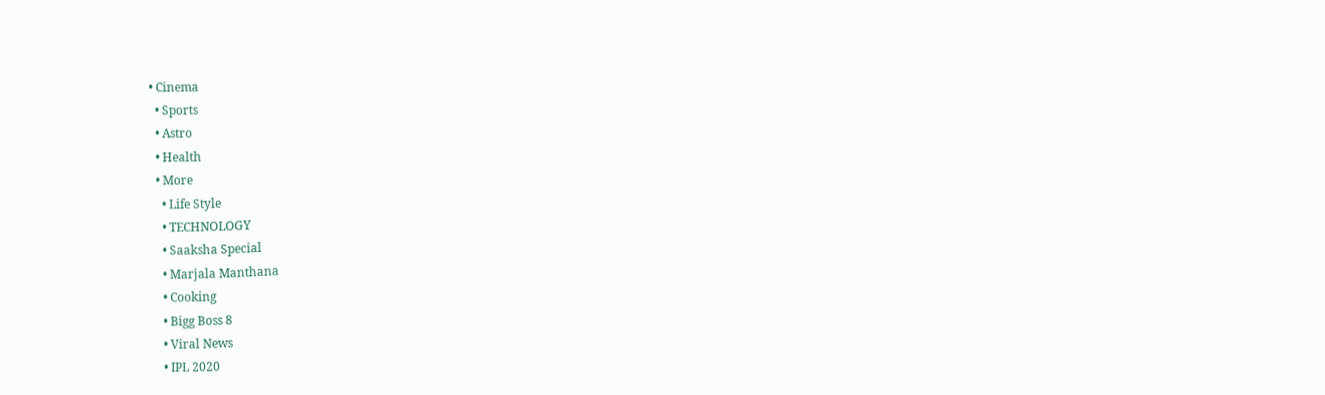• Cinema
  • Sports
  • Astro
  • Health
  • More
    • Life Style
    • TECHNOLOGY
    • Saaksha Special
    • Marjala Manthana
    • Cooking
    • Bigg Boss 8
    • Viral News
    • IPL 2020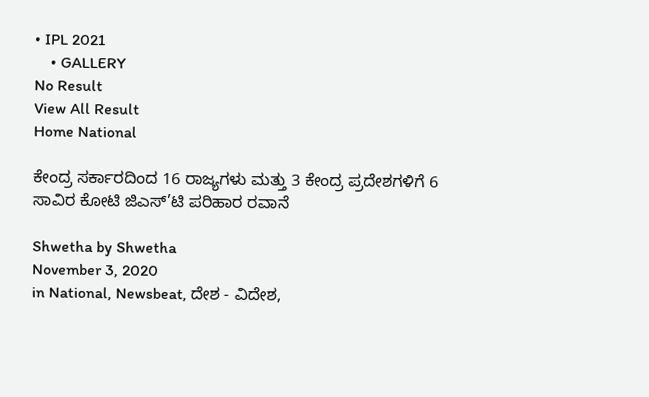• IPL 2021
    • GALLERY
No Result
View All Result
Home National

ಕೇಂದ್ರ ‌ಸರ್ಕಾರದಿಂದ 16 ರಾಜ್ಯಗಳು ಮತ್ತು 3 ಕೇಂದ್ರ ಪ್ರದೇಶಗಳಿಗೆ 6 ಸಾವಿರ ಕೋಟಿ ಜಿಎಸ್’ಟಿ ಪರಿಹಾರ ರವಾನೆ

Shwetha by Shwetha
November 3, 2020
in National, Newsbeat, ದೇಶ - ವಿದೇಶ,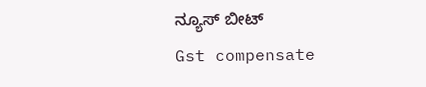ನ್ಯೂಸ್ ಬೀಟ್
Gst compensate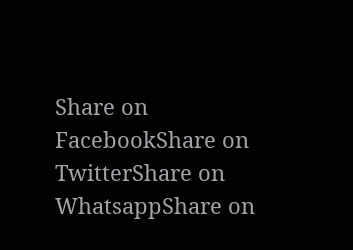Share on FacebookShare on TwitterShare on WhatsappShare on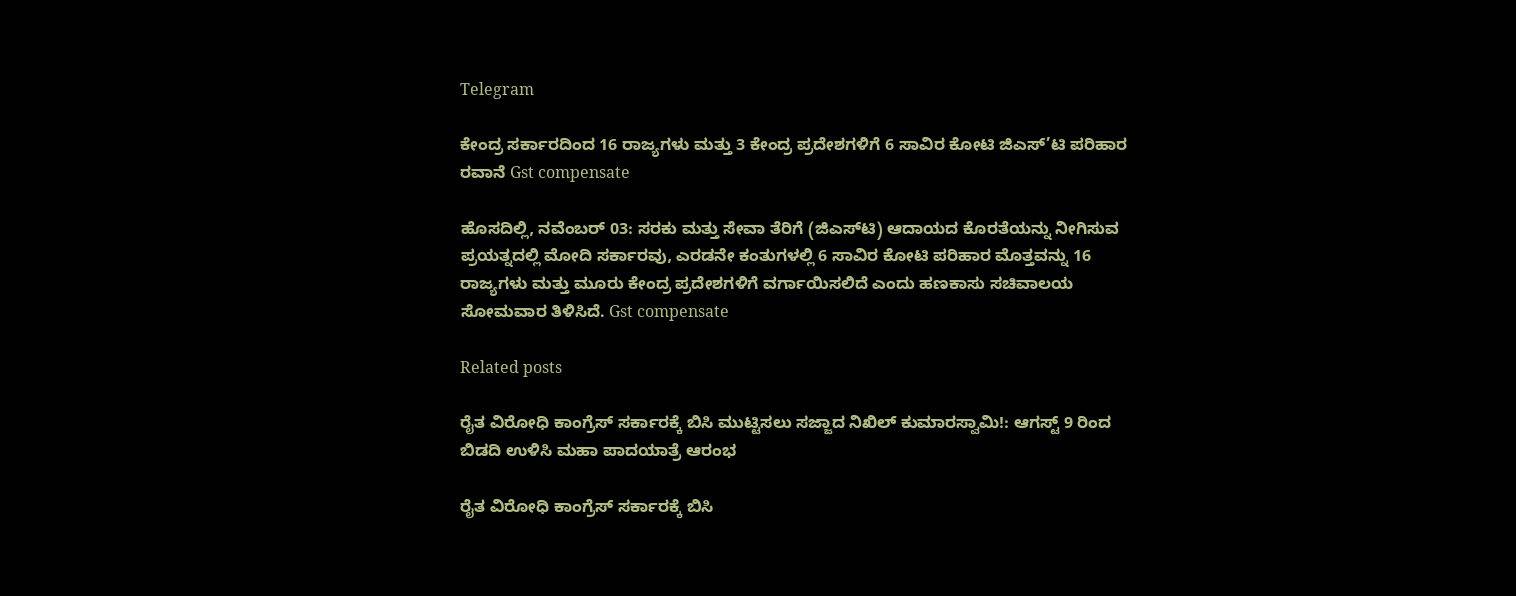Telegram

ಕೇಂದ್ರ ‌ಸರ್ಕಾರದಿಂದ 16 ರಾಜ್ಯಗಳು ಮತ್ತು 3 ಕೇಂದ್ರ ಪ್ರದೇಶಗಳಿಗೆ 6 ಸಾವಿರ ಕೋಟಿ ಜಿಎಸ್’ಟಿ ಪರಿಹಾರ ರವಾನೆ Gst compensate

ಹೊಸದಿಲ್ಲಿ, ನವೆಂಬರ್ 03: ಸರಕು ಮತ್ತು ಸೇವಾ ತೆರಿಗೆ (ಜಿಎಸ್‌ಟಿ) ಆದಾಯದ ಕೊರತೆಯನ್ನು ನೀಗಿಸುವ ಪ್ರಯತ್ನದಲ್ಲಿ ಮೋದಿ ಸರ್ಕಾರವು, ಎರಡನೇ ಕಂತುಗಳಲ್ಲಿ 6 ಸಾವಿರ ಕೋಟಿ ಪರಿಹಾರ ಮೊತ್ತವನ್ನು 16 ರಾಜ್ಯಗಳು ಮತ್ತು ಮೂರು ಕೇಂದ್ರ ಪ್ರದೇಶಗಳಿಗೆ ವರ್ಗಾಯಿಸಲಿದೆ ಎಂದು ಹಣಕಾಸು ಸಚಿವಾಲಯ ಸೋಮವಾರ ತಿಳಿಸಿದೆ. Gst compensate

Related posts

ರೈತ ವಿರೋಧಿ ಕಾಂಗ್ರೆಸ್ ಸರ್ಕಾರಕ್ಕೆ ಬಿಸಿ ಮುಟ್ಟಿಸಲು ಸಜ್ಜಾದ ನಿಖಿಲ್ ಕುಮಾರಸ್ವಾಮಿ!: ಆಗಸ್ಟ್ 9 ರಿಂದ ಬಿಡದಿ ಉಳಿಸಿ ಮಹಾ ಪಾದಯಾತ್ರೆ ಆರಂಭ

ರೈತ ವಿರೋಧಿ ಕಾಂಗ್ರೆಸ್ ಸರ್ಕಾರಕ್ಕೆ ಬಿಸಿ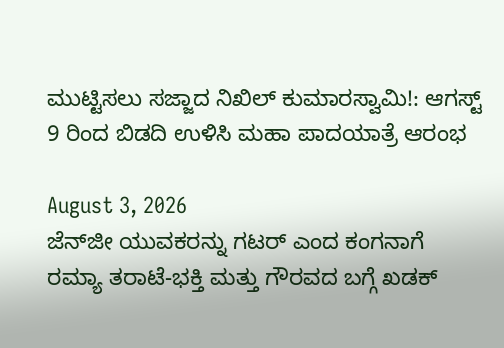ಮುಟ್ಟಿಸಲು ಸಜ್ಜಾದ ನಿಖಿಲ್ ಕುಮಾರಸ್ವಾಮಿ!: ಆಗಸ್ಟ್ 9 ರಿಂದ ಬಿಡದಿ ಉಳಿಸಿ ಮಹಾ ಪಾದಯಾತ್ರೆ ಆರಂಭ

August 3, 2026
ಜೆನ್‌ಜೀ ಯುವಕರನ್ನು ಗಟರ್ ಎಂದ ಕಂಗನಾಗೆ ರಮ್ಯಾ ತರಾಟೆ-ಭಕ್ತಿ ಮತ್ತು ಗೌರವದ ಬಗ್ಗೆ ಖಡಕ್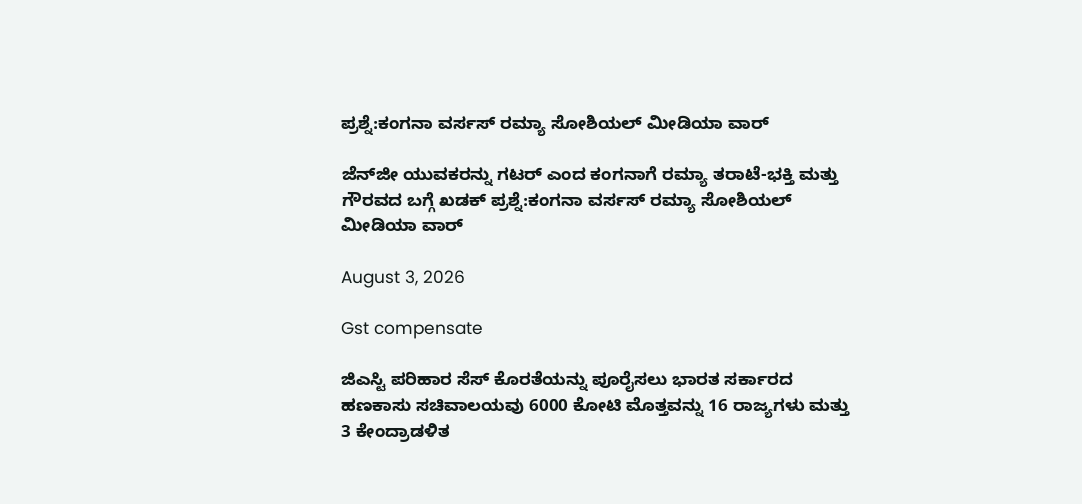ಪ್ರಶ್ನೆ:ಕಂಗನಾ ವರ್ಸಸ್ ರಮ್ಯಾ ಸೋಶಿಯಲ್ ಮೀಡಿಯಾ ವಾರ್

ಜೆನ್‌ಜೀ ಯುವಕರನ್ನು ಗಟರ್ ಎಂದ ಕಂಗನಾಗೆ ರಮ್ಯಾ ತರಾಟೆ-ಭಕ್ತಿ ಮತ್ತು ಗೌರವದ ಬಗ್ಗೆ ಖಡಕ್ ಪ್ರಶ್ನೆ:ಕಂಗನಾ ವರ್ಸಸ್ ರಮ್ಯಾ ಸೋಶಿಯಲ್ ಮೀಡಿಯಾ ವಾರ್

August 3, 2026

Gst compensate

ಜಿಎಸ್ಟಿ ಪರಿಹಾರ ಸೆಸ್ ಕೊರತೆಯನ್ನು ಪೂರೈಸಲು ಭಾರತ ಸರ್ಕಾರದ ಹಣಕಾಸು ಸಚಿವಾಲಯವು 6000 ಕೋಟಿ ಮೊತ್ತವನ್ನು 16 ರಾಜ್ಯಗಳು ಮತ್ತು 3 ಕೇಂದ್ರಾಡಳಿತ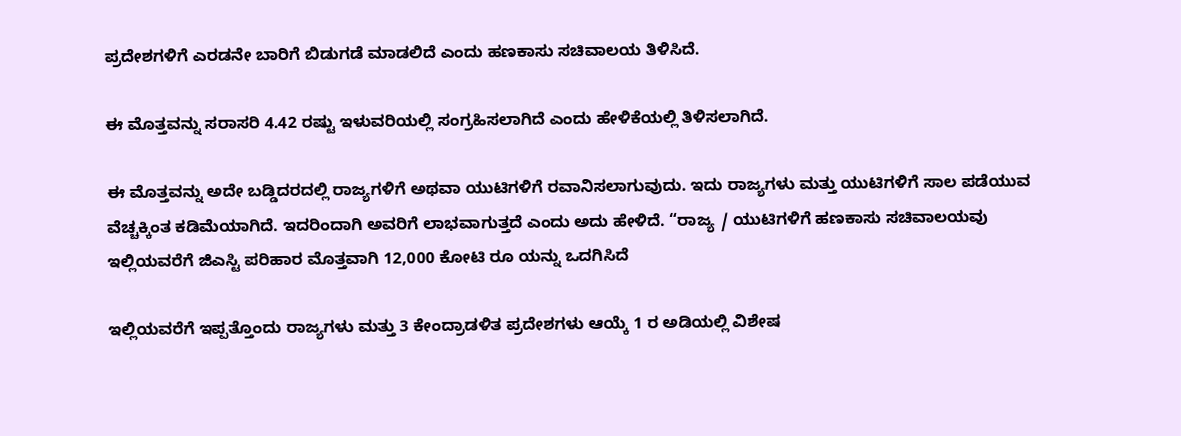ಪ್ರದೇಶಗಳಿಗೆ ಎರಡನೇ ಬಾರಿಗೆ ಬಿಡುಗಡೆ ಮಾಡಲಿದೆ ಎಂದು ಹಣಕಾಸು ಸಚಿವಾಲಯ ತಿಳಿಸಿದೆ.

ಈ ಮೊತ್ತವನ್ನು ಸರಾಸರಿ 4.42 ರಷ್ಟು ಇಳುವರಿಯಲ್ಲಿ ಸಂಗ್ರಹಿಸಲಾಗಿದೆ ಎಂದು ಹೇಳಿಕೆಯಲ್ಲಿ ತಿಳಿಸಲಾಗಿದೆ.

ಈ ಮೊತ್ತವನ್ನು ಅದೇ ಬಡ್ಡಿದರದಲ್ಲಿ ರಾಜ್ಯಗಳಿಗೆ ಅಥವಾ ಯುಟಿಗಳಿಗೆ ರವಾನಿಸಲಾಗುವುದು. ಇದು ರಾಜ್ಯಗಳು ಮತ್ತು ಯುಟಿಗಳಿಗೆ ಸಾಲ ಪಡೆಯುವ ವೆಚ್ಚಕ್ಕಿಂತ ಕಡಿಮೆಯಾಗಿದೆ. ಇದರಿಂದಾಗಿ ಅವರಿಗೆ ಲಾಭವಾಗುತ್ತದೆ ಎಂದು ಅದು ಹೇಳಿದೆ. “ರಾಜ್ಯ / ಯುಟಿಗಳಿಗೆ ಹಣಕಾಸು ಸಚಿವಾಲಯವು ಇಲ್ಲಿಯವರೆಗೆ ‌ಜಿಎಸ್ಟಿ ಪರಿಹಾರ ಮೊತ್ತವಾಗಿ 12,000 ಕೋಟಿ ರೂ ಯನ್ನು ಒದಗಿಸಿದೆ

ಇಲ್ಲಿಯವರೆಗೆ ಇಪ್ಪತ್ತೊಂದು ರಾಜ್ಯಗಳು ಮತ್ತು 3 ಕೇಂದ್ರಾಡಳಿತ ಪ್ರದೇಶಗಳು ಆಯ್ಕೆ 1 ರ ಅಡಿಯಲ್ಲಿ ವಿಶೇಷ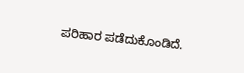ಪರಿಹಾರ ‌ಪಡೆದುಕೊಂಡಿದೆ.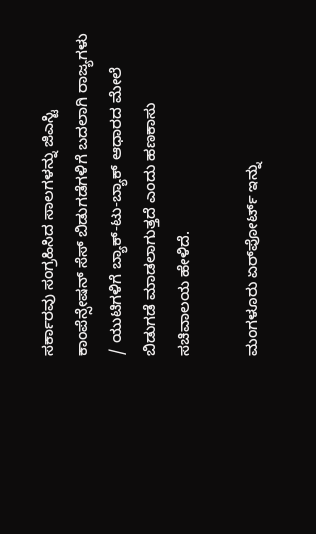ಸರ್ಕಾರವು ಸಂಗ್ರಹಿಸಿದ ಸಾಲಗಳನ್ನು ಜಿಎಸ್ಟಿ ಕಾಂಪೆನ್ಸೇಷನ್ ಸೆಸ್ ಬಿಡುಗಡೆಗಳಿಗೆ ಬದಲಾಗಿ ರಾಜ್ಯಗಳು / ಯುಟಿಗಳಿಗೆ ಬ್ಯಾಕ್-ಟು-ಬ್ಯಾಕ್ ಆಧಾರದ ಮೇಲೆ ಬಿಡುಗಡೆ ಮಾಡಲಾಗುತ್ತದೆ ಎಂದು ‌ಹಣಕಾಸು‌ ಸಚಿವಾಲಯ ಹೇಳಿದೆ.

ಮಂಗಳೂರು ಏರ್‌ಪೋರ್ಟ್‌ ಇನ್ನು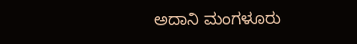ಅದಾನಿ ಮಂಗಳೂರು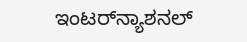ಇಂಟರ್‌ನ್ಯಾಶನಲ್‌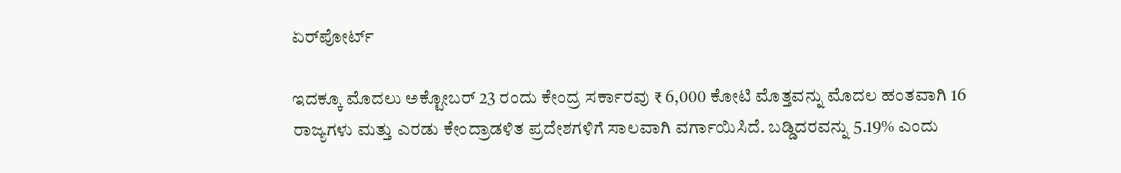ಏರ್‌ಪೋರ್ಟ್

ಇದಕ್ಕೂ ಮೊದಲು ಅಕ್ಟೋಬರ್ 23 ರಂದು ಕೇಂದ್ರ ಸರ್ಕಾರವು ₹ 6,000 ಕೋಟಿ ಮೊತ್ತವನ್ನು ಮೊದಲ ಹಂತವಾಗಿ 16 ರಾಜ್ಯಗಳು ಮತ್ತು ಎರಡು ಕೇಂದ್ರಾಡಳಿತ ಪ್ರದೇಶಗಳಿಗೆ ಸಾಲವಾಗಿ ವರ್ಗಾಯಿಸಿದೆ. ಬಡ್ಡಿದರವನ್ನು 5.19% ಎಂದು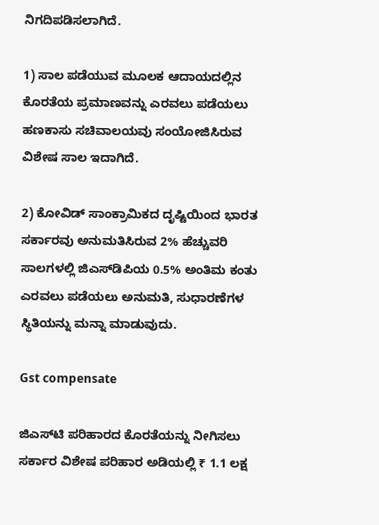ನಿಗದಿಪಡಿಸಲಾಗಿದೆ.

1) ಸಾಲ ಪಡೆಯುವ ಮೂಲಕ ಆದಾಯದಲ್ಲಿನ ಕೊರತೆಯ ಪ್ರಮಾಣವನ್ನು ಎರವಲು ಪಡೆಯಲು ಹಣಕಾಸು ಸಚಿವಾಲಯವು ಸಂಯೋಜಿಸಿರುವ ವಿಶೇಷ ಸಾಲ ಇದಾಗಿದೆ.

2) ಕೋವಿಡ್ ಸಾಂಕ್ರಾಮಿಕದ ದೃಷ್ಟಿಯಿಂದ ಭಾರತ ಸರ್ಕಾರವು ಅನುಮತಿಸಿರುವ 2% ಹೆಚ್ಚುವರಿ ಸಾಲಗಳಲ್ಲಿ ಜಿಎಸ್‌ಡಿಪಿಯ 0.5% ಅಂತಿಮ ಕಂತು ಎರವಲು ಪಡೆಯಲು ಅನುಮತಿ, ಸುಧಾರಣೆಗಳ ಸ್ಥಿತಿಯನ್ನು ಮನ್ನಾ ಮಾಡುವುದು.

Gst compensate

ಜಿಎಸ್‌ಟಿ ಪರಿಹಾರದ ಕೊರತೆಯನ್ನು ನೀಗಿಸಲು ಸರ್ಕಾರ ವಿಶೇಷ ಪರಿಹಾರ ಅಡಿಯಲ್ಲಿ ₹ 1.1 ಲಕ್ಷ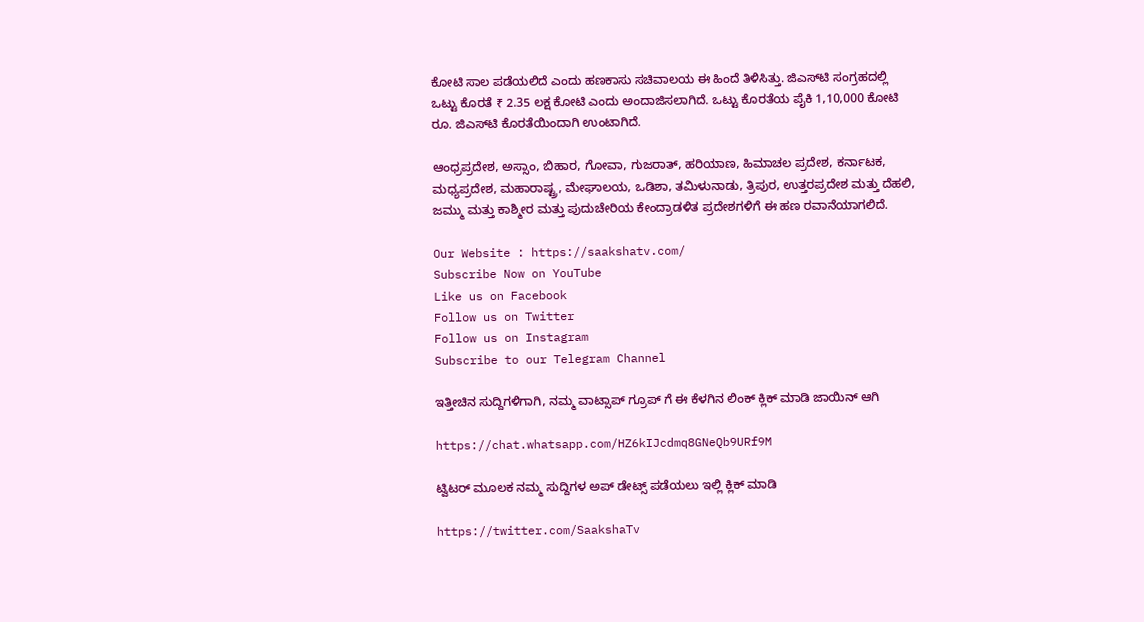ಕೋಟಿ ಸಾಲ ಪಡೆಯಲಿದೆ ಎಂದು ಹಣಕಾಸು ಸಚಿವಾಲಯ ಈ ಹಿಂದೆ ತಿಳಿಸಿತ್ತು. ಜಿಎಸ್‌ಟಿ ಸಂಗ್ರಹದಲ್ಲಿ ಒಟ್ಟು ಕೊರತೆ ₹ 2.35 ಲಕ್ಷ ಕೋಟಿ ಎಂದು ಅಂದಾಜಿಸಲಾಗಿದೆ. ಒಟ್ಟು ಕೊರತೆಯ ಪೈಕಿ 1,10,000 ಕೋಟಿ ರೂ. ಜಿಎಸ್‌ಟಿ ಕೊರತೆಯಿಂದಾಗಿ ಉಂಟಾಗಿದೆ.

ಆಂಧ್ರಪ್ರದೇಶ, ಅಸ್ಸಾಂ, ಬಿಹಾರ, ಗೋವಾ, ಗುಜರಾತ್, ಹರಿಯಾಣ, ಹಿಮಾಚಲ ಪ್ರದೇಶ, ಕರ್ನಾಟಕ, ಮಧ್ಯಪ್ರದೇಶ, ಮಹಾರಾಷ್ಟ್ರ, ಮೇಘಾಲಯ, ಒಡಿಶಾ, ತಮಿಳುನಾಡು, ತ್ರಿಪುರ, ಉತ್ತರಪ್ರದೇಶ ಮತ್ತು ದೆಹಲಿ, ಜಮ್ಮು ಮತ್ತು ಕಾಶ್ಮೀರ ಮತ್ತು ಪುದುಚೇರಿಯ ಕೇಂದ್ರಾಡಳಿತ ಪ್ರದೇಶಗಳಿಗೆ ಈ ಹಣ ರವಾನೆಯಾಗಲಿದೆ.

Our Website : https://saakshatv.com/
Subscribe Now on YouTube
Like us on Facebook
Follow us on Twitter
Follow us on Instagram
Subscribe to our Telegram Channel

ಇತ್ತೀಚಿನ ಸುದ್ದಿಗಳಿಗಾಗಿ, ನಮ್ಮ ವಾಟ್ಸಾಪ್ ಗ್ರೂಪ್ ಗೆ ಈ ಕೆಳಗಿನ ಲಿಂಕ್ ಕ್ಲಿಕ್ ಮಾಡಿ ಜಾಯಿನ್ ಆಗಿ

https://chat.whatsapp.com/HZ6kIJcdmq8GNeQb9URf9M

ಟ್ವಿಟರ್ ಮೂಲಕ ನಮ್ಮ ಸುದ್ದಿಗಳ ಅಪ್ ಡೇಟ್ಸ್ ಪಡೆಯಲು ಇಲ್ಲಿ ಕ್ಲಿಕ್ ಮಾಡಿ

https://twitter.com/SaakshaTv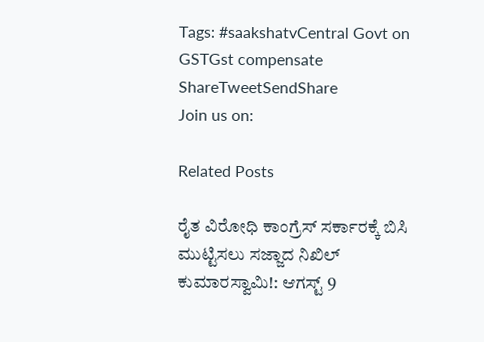Tags: #saakshatvCentral Govt on GSTGst compensate
ShareTweetSendShare
Join us on:

Related Posts

ರೈತ ವಿರೋಧಿ ಕಾಂಗ್ರೆಸ್ ಸರ್ಕಾರಕ್ಕೆ ಬಿಸಿ ಮುಟ್ಟಿಸಲು ಸಜ್ಜಾದ ನಿಖಿಲ್ ಕುಮಾರಸ್ವಾಮಿ!: ಆಗಸ್ಟ್ 9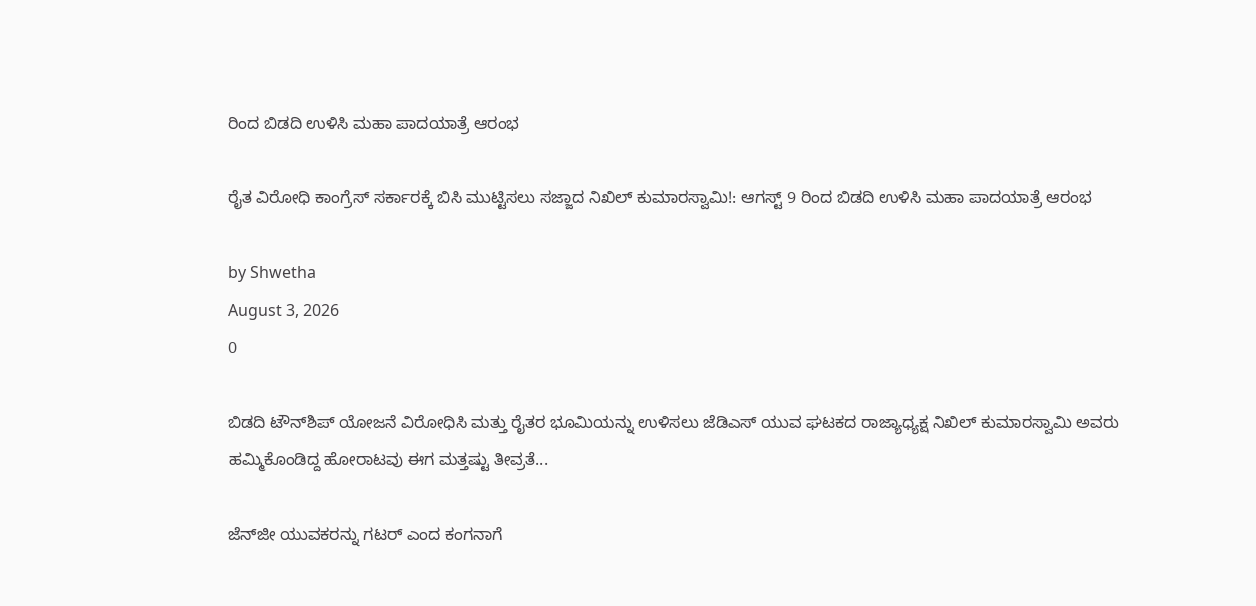ರಿಂದ ಬಿಡದಿ ಉಳಿಸಿ ಮಹಾ ಪಾದಯಾತ್ರೆ ಆರಂಭ

ರೈತ ವಿರೋಧಿ ಕಾಂಗ್ರೆಸ್ ಸರ್ಕಾರಕ್ಕೆ ಬಿಸಿ ಮುಟ್ಟಿಸಲು ಸಜ್ಜಾದ ನಿಖಿಲ್ ಕುಮಾರಸ್ವಾಮಿ!: ಆಗಸ್ಟ್ 9 ರಿಂದ ಬಿಡದಿ ಉಳಿಸಿ ಮಹಾ ಪಾದಯಾತ್ರೆ ಆರಂಭ

by Shwetha
August 3, 2026
0

ಬಿಡದಿ ಟೌನ್‌ಶಿಪ್ ಯೋಜನೆ ವಿರೋಧಿಸಿ ಮತ್ತು ರೈತರ ಭೂಮಿಯನ್ನು ಉಳಿಸಲು ಜೆಡಿಎಸ್ ಯುವ ಘಟಕದ ರಾಜ್ಯಾಧ್ಯಕ್ಷ ನಿಖಿಲ್ ಕುಮಾರಸ್ವಾಮಿ ಅವರು ಹಮ್ಮಿಕೊಂಡಿದ್ದ ಹೋರಾಟವು ಈಗ ಮತ್ತಷ್ಟು ತೀವ್ರತೆ...

ಜೆನ್‌ಜೀ ಯುವಕರನ್ನು ಗಟರ್ ಎಂದ ಕಂಗನಾಗೆ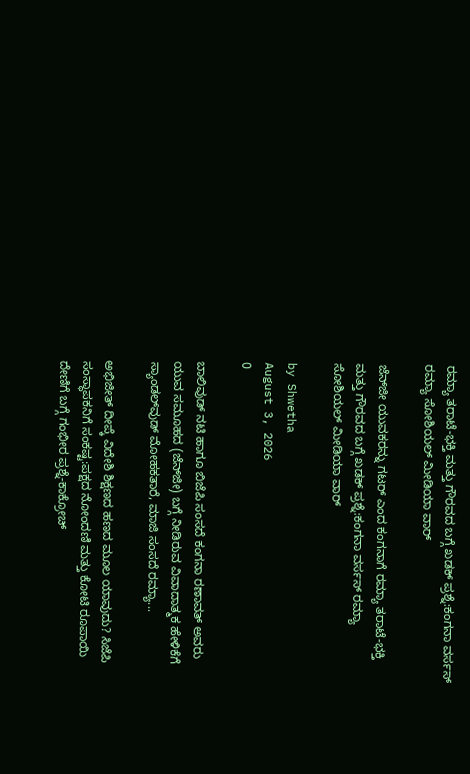ರಮ್ಯಾ ತರಾಟೆ-ಭಕ್ತಿ ಮತ್ತು ಗೌರವದ ಬಗ್ಗೆ ಖಡಕ್ ಪ್ರಶ್ನೆ:ಕಂಗನಾ ವರ್ಸಸ್ ರಮ್ಯಾ ಸೋಶಿಯಲ್ ಮೀಡಿಯಾ ವಾರ್

ಜೆನ್‌ಜೀ ಯುವಕರನ್ನು ಗಟರ್ ಎಂದ ಕಂಗನಾಗೆ ರಮ್ಯಾ ತರಾಟೆ-ಭಕ್ತಿ ಮತ್ತು ಗೌರವದ ಬಗ್ಗೆ ಖಡಕ್ ಪ್ರಶ್ನೆ:ಕಂಗನಾ ವರ್ಸಸ್ ರಮ್ಯಾ ಸೋಶಿಯಲ್ ಮೀಡಿಯಾ ವಾರ್

by Shwetha
August 3, 2026
0

ಬಾಲಿವುಡ್ ನಟಿ ಹಾಗೂ ಬಿಜೆಪಿ ಸಂಸದೆ ಕಂಗನಾ ರಣಾವತ್ ಅವರು ಯುವ ಸಮೂಹದ (ಜೆನ್‌ಜೀ) ಬಗ್ಗೆ ನೀಡಿರುವ ವಿವಾದಾತ್ಮಕ ಹೇಳಿಕೆಗೆ ಸ್ಯಾಂಡಲ್‌ವುಡ್ ಮೋಹಕತಾರೆ, ಮಾಜಿ ಸಂಸದೆ ರಮ್ಯಾ...

ಅಭಿಜೀತ್ ದೀಪ್ಕೆ ವಿದೇಶಿ ಶಿಕ್ಷಣದ ಹಣದ ಮೂಲ ಯಾವುದು? ಸಿಜೆಪಿ ಸಂಸ್ಥಾಪಕನಿಗೆ ಸಂಕಷ್ಟ:ಪಕ್ಷದ ನೋಂದಣಿ ಮತ್ತು ಕೋಟಿ ರೂಪಾಯಿ ದೇಣಿಗೆ ಬಗ್ಗೆ ಗಂಭೀರ ಪ್ರಶ್ನೆ-ಕಾಕ್ರೋಚ್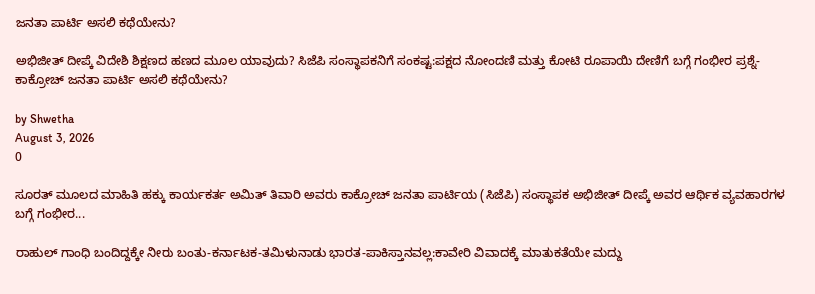ಜನತಾ ಪಾರ್ಟಿ ಅಸಲಿ ಕಥೆಯೇನು?

ಅಭಿಜೀತ್ ದೀಪ್ಕೆ ವಿದೇಶಿ ಶಿಕ್ಷಣದ ಹಣದ ಮೂಲ ಯಾವುದು? ಸಿಜೆಪಿ ಸಂಸ್ಥಾಪಕನಿಗೆ ಸಂಕಷ್ಟ:ಪಕ್ಷದ ನೋಂದಣಿ ಮತ್ತು ಕೋಟಿ ರೂಪಾಯಿ ದೇಣಿಗೆ ಬಗ್ಗೆ ಗಂಭೀರ ಪ್ರಶ್ನೆ-ಕಾಕ್ರೋಚ್ ಜನತಾ ಪಾರ್ಟಿ ಅಸಲಿ ಕಥೆಯೇನು?

by Shwetha
August 3, 2026
0

ಸೂರತ್ ಮೂಲದ ಮಾಹಿತಿ ಹಕ್ಕು ಕಾರ್ಯಕರ್ತ ಅಮಿತ್ ತಿವಾರಿ ಅವರು ಕಾಕ್ರೋಚ್ ಜನತಾ ಪಾರ್ಟಿಯ (ಸಿಜೆಪಿ) ಸಂಸ್ಥಾಪಕ ಅಭಿಜೀತ್ ದೀಪ್ಕೆ ಅವರ ಆರ್ಥಿಕ ವ್ಯವಹಾರಗಳ ಬಗ್ಗೆ ಗಂಭೀರ...

ರಾಹುಲ್ ಗಾಂಧಿ ಬಂದಿದ್ದಕ್ಕೇ ನೀರು ಬಂತು-ಕರ್ನಾಟಕ-ತಮಿಳುನಾಡು ಭಾರತ-ಪಾಕಿಸ್ತಾನವಲ್ಲ:ಕಾವೇರಿ ವಿವಾದಕ್ಕೆ ಮಾತುಕತೆಯೇ ಮದ್ದು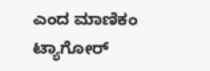ಎಂದ ಮಾಣಿಕಂ ಟ್ಯಾಗೋರ್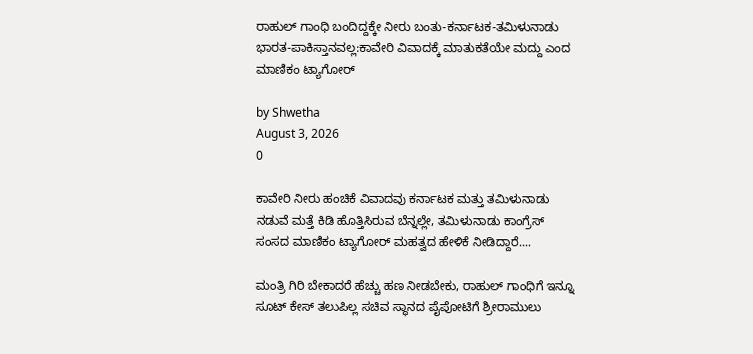ರಾಹುಲ್ ಗಾಂಧಿ ಬಂದಿದ್ದಕ್ಕೇ ನೀರು ಬಂತು-ಕರ್ನಾಟಕ-ತಮಿಳುನಾಡು ಭಾರತ-ಪಾಕಿಸ್ತಾನವಲ್ಲ:ಕಾವೇರಿ ವಿವಾದಕ್ಕೆ ಮಾತುಕತೆಯೇ ಮದ್ದು ಎಂದ ಮಾಣಿಕಂ ಟ್ಯಾಗೋರ್

by Shwetha
August 3, 2026
0

ಕಾವೇರಿ ನೀರು ಹಂಚಿಕೆ ವಿವಾದವು ಕರ್ನಾಟಕ ಮತ್ತು ತಮಿಳುನಾಡು ನಡುವೆ ಮತ್ತೆ ಕಿಡಿ ಹೊತ್ತಿಸಿರುವ ಬೆನ್ನಲ್ಲೇ, ತಮಿಳುನಾಡು ಕಾಂಗ್ರೆಸ್ ಸಂಸದ ಮಾಣಿಕಂ ಟ್ಯಾಗೋರ್ ಮಹತ್ವದ ಹೇಳಿಕೆ ನೀಡಿದ್ದಾರೆ....

ಮಂತ್ರಿ ಗಿರಿ ಬೇಕಾದರೆ ಹೆಚ್ಚು ಹಣ ನೀಡಬೇಕು, ರಾಹುಲ್ ಗಾಂಧಿಗೆ ಇನ್ನೂ ಸೂಟ್ ಕೇಸ್ ತಲುಪಿಲ್ಲ ಸಚಿವ ಸ್ಥಾನದ ಪೈಪೋಟಿಗೆ ಶ್ರೀರಾಮುಲು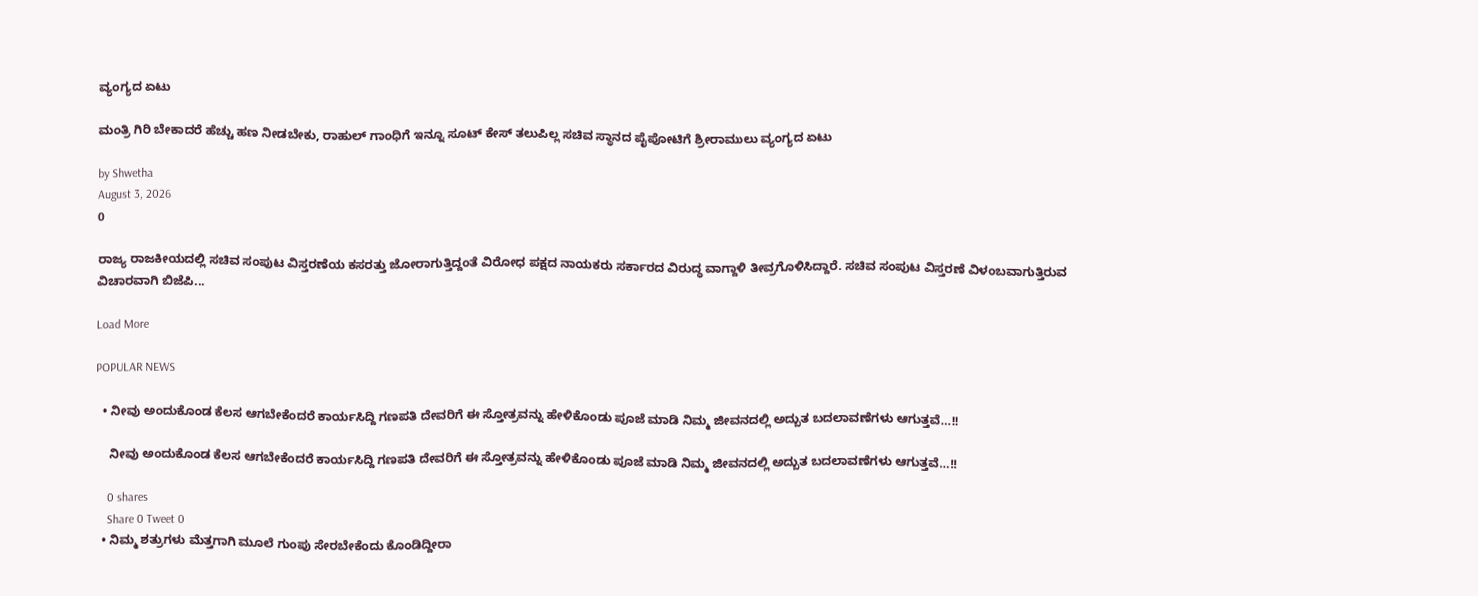ವ್ಯಂಗ್ಯದ ಏಟು

ಮಂತ್ರಿ ಗಿರಿ ಬೇಕಾದರೆ ಹೆಚ್ಚು ಹಣ ನೀಡಬೇಕು, ರಾಹುಲ್ ಗಾಂಧಿಗೆ ಇನ್ನೂ ಸೂಟ್ ಕೇಸ್ ತಲುಪಿಲ್ಲ ಸಚಿವ ಸ್ಥಾನದ ಪೈಪೋಟಿಗೆ ಶ್ರೀರಾಮುಲು ವ್ಯಂಗ್ಯದ ಏಟು

by Shwetha
August 3, 2026
0

ರಾಜ್ಯ ರಾಜಕೀಯದಲ್ಲಿ ಸಚಿವ ಸಂಪುಟ ವಿಸ್ತರಣೆಯ ಕಸರತ್ತು ಜೋರಾಗುತ್ತಿದ್ದಂತೆ ವಿರೋಧ ಪಕ್ಷದ ನಾಯಕರು ಸರ್ಕಾರದ ವಿರುದ್ಧ ವಾಗ್ದಾಳಿ ತೀವ್ರಗೊಳಿಸಿದ್ದಾರೆ. ಸಚಿವ ಸಂಪುಟ ವಿಸ್ತರಣೆ ವಿಳಂಬವಾಗುತ್ತಿರುವ ವಿಚಾರವಾಗಿ ಬಿಜೆಪಿ...

Load More

POPULAR NEWS

  • ನೀವು ಅಂದುಕೊಂಡ ಕೆಲಸ ಆಗಬೇಕೆಂದರೆ ಕಾರ್ಯಸಿದ್ದಿ ಗಣಪತಿ ದೇವರಿಗೆ ಈ ಸ್ತೋತ್ರವನ್ನು ಹೇಳಿಕೊಂಡು ಪೂಜೆ ಮಾಡಿ ನಿಮ್ಮ ಜೀವನದಲ್ಲಿ ಅದ್ಬುತ ಬದಲಾವಣೆಗಳು ಆಗುತ್ತವೆ…!!

    ನೀವು ಅಂದುಕೊಂಡ ಕೆಲಸ ಆಗಬೇಕೆಂದರೆ ಕಾರ್ಯಸಿದ್ದಿ ಗಣಪತಿ ದೇವರಿಗೆ ಈ ಸ್ತೋತ್ರವನ್ನು ಹೇಳಿಕೊಂಡು ಪೂಜೆ ಮಾಡಿ ನಿಮ್ಮ ಜೀವನದಲ್ಲಿ ಅದ್ಬುತ ಬದಲಾವಣೆಗಳು ಆಗುತ್ತವೆ…!!

    0 shares
    Share 0 Tweet 0
  • ನಿಮ್ಮ ಶತ್ರುಗಳು ಮೆತ್ತಗಾಗಿ ಮೂಲೆ ಗುಂಪು ಸೇರಬೇಕೆಂದು ಕೊಂಡಿದ್ದೀರಾ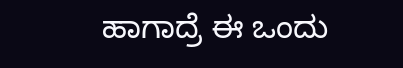ಹಾಗಾದ್ರೆ ಈ ಒಂದು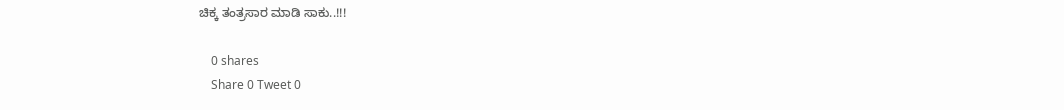ಚಿಕ್ಕ ತಂತ್ರಸಾರ ಮಾಡಿ ಸಾಕು..!!!

    0 shares
    Share 0 Tweet 0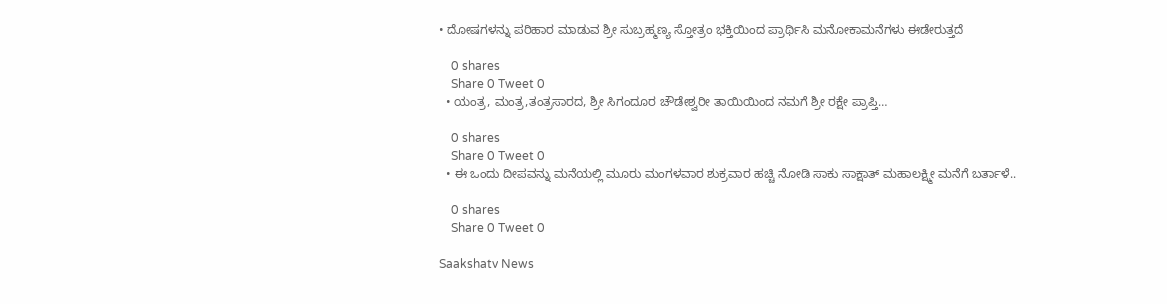• ದೋಷಗಳನ್ನು ಪರಿಹಾರ ಮಾಡುವ ಶ್ರೀ ಸುಬ್ರಹ್ಮಣ್ಯ ಸ್ತೋತ್ರಂ ಭಕ್ತಿಯಿಂದ ಪ್ರಾರ್ಥಿಸಿ ಮನೋಕಾಮನೆಗಳು ಈಡೇರುತ್ತದೆ

    0 shares
    Share 0 Tweet 0
  • ಯಂತ್ರ, ಮಂತ್ರ,ತಂತ್ರಸಾರದ, ಶ್ರೀ ಸಿಗಂದೂರ ಚೌಡೇಶ್ವರೀ ತಾಯಿಯಿಂದ ನಮಗೆ ಶ್ರೀ ರಕ್ಷೇ ಪ್ರಾಪ್ತಿ…

    0 shares
    Share 0 Tweet 0
  • ಈ ಒಂದು ದೀಪವನ್ನು ಮನೆಯಲ್ಲಿ ಮೂರು ಮಂಗಳವಾರ ಶುಕ್ರವಾರ ಹಚ್ಚಿ ನೋಡಿ ಸಾಕು ಸಾಕ್ಷಾತ್ ಮಹಾಲಕ್ಷ್ಮೀ ಮನೆಗೆ ಬರ್ತಾಳೆ..

    0 shares
    Share 0 Tweet 0

Saakshatv News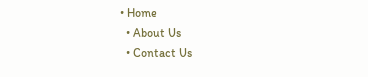• Home
  • About Us
  • Contact Us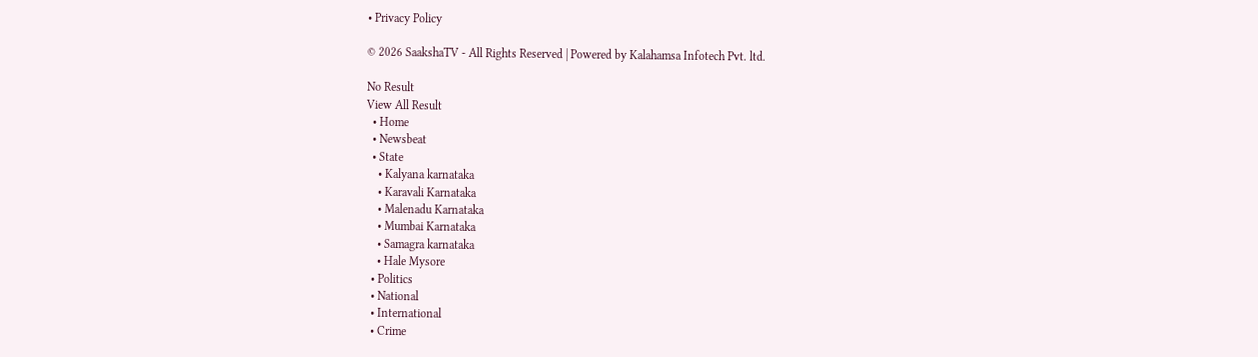• Privacy Policy

© 2026 SaakshaTV - All Rights Reserved | Powered by Kalahamsa Infotech Pvt. ltd.

No Result
View All Result
  • Home
  • Newsbeat
  • State
    • Kalyana karnataka
    • Karavali Karnataka
    • Malenadu Karnataka
    • Mumbai Karnataka
    • Samagra karnataka
    • Hale Mysore
  • Politics
  • National
  • International
  • Crime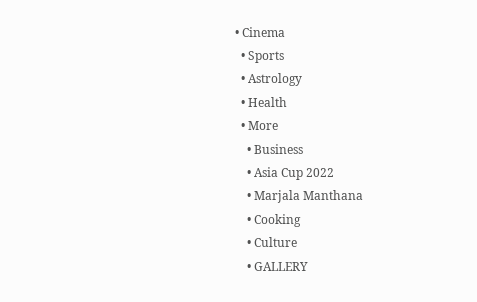• Cinema
  • Sports
  • Astrology
  • Health
  • More
    • Business
    • Asia Cup 2022
    • Marjala Manthana
    • Cooking
    • Culture
    • GALLERY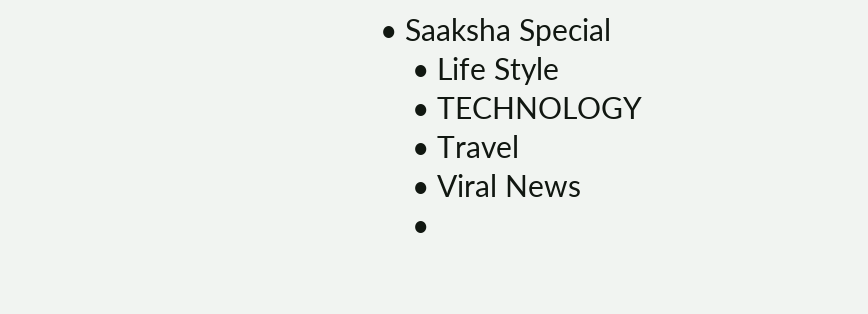• Saaksha Special
    • Life Style
    • TECHNOLOGY
    • Travel
    • Viral News
    •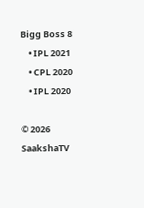Bigg Boss 8
    • IPL 2021
    • CPL 2020
    • IPL 2020

© 2026 SaakshaTV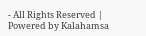- All Rights Reserved | Powered by Kalahamsa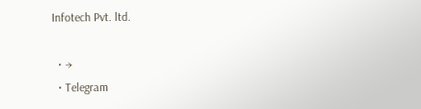Infotech Pvt. ltd.

  • →
  • Telegram